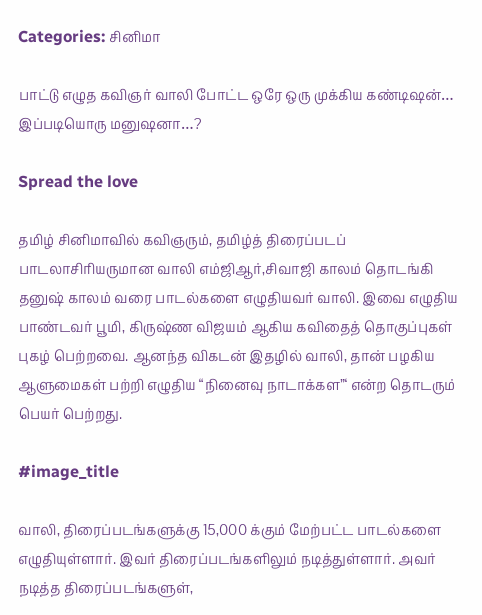Categories: சினிமா

பாட்டு எழுத கவிஞர் வாலி போட்ட ஒரே ஒரு முக்கிய கண்டிஷன்… இப்படியொரு மனுஷனா…?

Spread the love

தமிழ் சினிமாவில் கவிஞரும், தமிழ்த் திரைப்படப் பாடலாசிரியருமான வாலி எம்ஜிஆர்,சிவாஜி காலம் தொடங்கி தனுஷ் காலம் வரை பாடல்களை எழுதியவர் வாலி. இவை எழுதிய பாண்டவர் பூமி, கிருஷ்ண விஜயம் ஆகிய கவிதைத் தொகுப்புகள் புகழ் பெற்றவை. ஆனந்த விகடன் இதழில் வாலி, தான் பழகிய ஆளுமைகள் பற்றி எழுதிய‌ “நினைவு நாடாக்கள”‘ என்ற தொடரும் பெயர் பெற்றது.

#image_title

வாலி, திரைப்படங்களுக்கு 15,000 க்கும் மேற்பட்ட பாடல்களை எழுதியுள்ளார். இவர் திரைப்படங்களிலும் நடித்துள்ளார். அவர் நடித்த திரைப்படங்களுள்,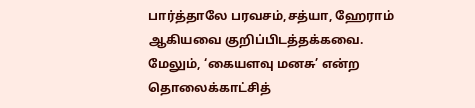பார்த்தாலே பரவசம்,சத்யா, ஹேராம் ஆகியவை குறிப்பிடத்தக்கவை. மேலும், ‘கையளவு மனசு’ என்ற தொலைக்காட்சித்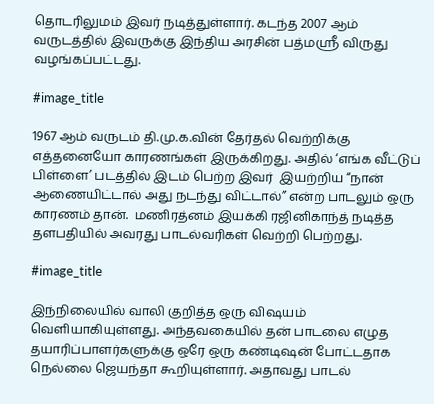தொடரிலுமம் இவர் நடித்துள்ளார். கடந்த 2007 ஆம் வருடத்தில் இவருக்கு இந்திய அரசின் பத்மஸ்ரீ விருது வழங்கப்பட்டது.

#image_title

1967 ஆம் வருடம் தி.மு.க.வின் தேர்தல் வெற்றிக்கு எத்தனையோ காரணங்கள் இருக்கிறது. அதில் ‘எங்க வீட்டுப் பிள்ளை’ படத்தில் இடம் பெற்ற இவர்  இயற்றிய “நான் ஆணையிட்டால் அது நடந்து விட்டால்” என்ற பாடலும் ஒரு காரணம் தான்.  மணிரத்னம் இயக்கி ரஜினிகாந்த் நடித்த தளபதியில் அவரது பாடல்வரிகள் வெற்றி பெற்றது.

#image_title

இந்நிலையில் வாலி குறித்த ஒரு விஷயம் வெளியாகியுள்ளது. அந்தவகையில் தன் பாடலை எழுத தயாரிப்பாளர்களுக்கு ஒரே ஒரு கண்டிஷன் போட்டதாக நெல்லை ஜெயந்தா கூறியுள்ளார். அதாவது பாடல்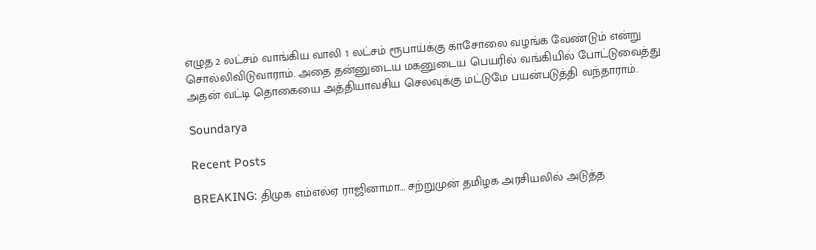எழுத 2 லட்சம் வாங்கிய வாலி 1 லட்சம் ரூபாய்க்கு காசோலை வழங்க வேண்டும் என்று சொல்லிவிடுவாராம். அதை தன்னுடைய மகனுடைய பெயரில் வங்கியில் போட்டுவைத்து அதன் வட்டி தொகையை அத்தியாவசிய செலவுக்கு மட்டுமே பயன்படுத்தி வந்தாராம்.

Soundarya

Recent Posts

BREAKING: திமுக எம்எல்ஏ ராஜினாமா… சற்றுமுன் தமிழக அரசியலில் அடுத்த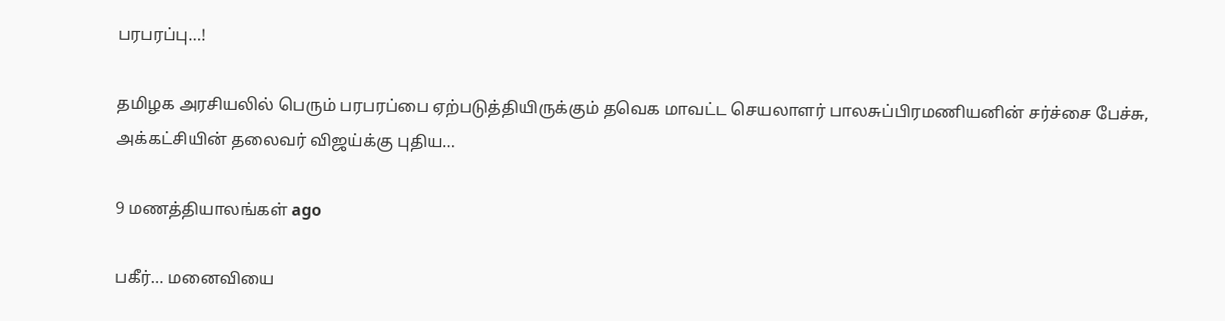பரபரப்பு…!

தமிழக அரசியலில் பெரும் பரபரப்பை ஏற்படுத்தியிருக்கும் தவெக மாவட்ட செயலாளர் பாலசுப்பிரமணியனின் சர்ச்சை பேச்சு, அக்கட்சியின் தலைவர் விஜய்க்கு புதிய…

9 மணத்தியாலங்கள் ago

பகீர்… மனைவியை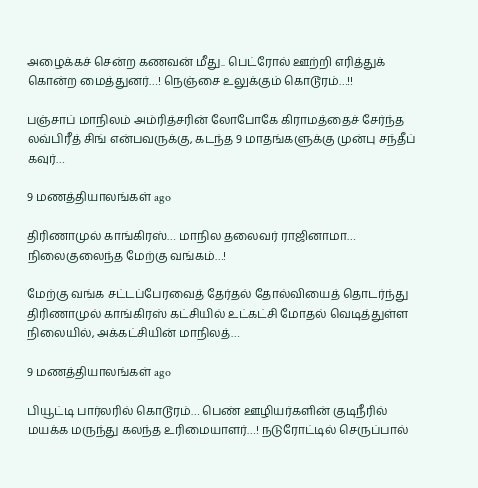அழைக்கச் சென்ற கணவன் மீது.. பெட்ரோல் ஊற்றி எரித்துக் கொன்ற மைத்துனர்…! நெஞ்சை உலுக்கும் கொடூரம்…!!

பஞ்சாப் மாநிலம் அம்ரித்சரின் லோபோகே கிராமத்தைச் சேர்ந்த லவ்பிரீத் சிங் என்பவருக்கு, கடந்த 9 மாதங்களுக்கு முன்பு சந்தீப் கவுர்…

9 மணத்தியாலங்கள் ago

திரிணாமுல் காங்கிரஸ்… மாநில தலைவர் ராஜினாமா… நிலைகுலைந்த மேற்கு வங்கம்…!

மேற்கு வங்க சட்டப்பேரவைத் தேர்தல் தோல்வியைத் தொடர்ந்து திரிணாமுல் காங்கிரஸ் கட்சியில் உட்கட்சி மோதல் வெடித்துள்ள நிலையில், அக்கட்சியின் மாநிலத்…

9 மணத்தியாலங்கள் ago

பியூட்டி பார்லரில் கொடூரம்… பெண் ஊழியர்களின் குடிநீரில் மயக்க மருந்து கலந்த உரிமையாளர்…! நடுரோட்டில் செருப்பால்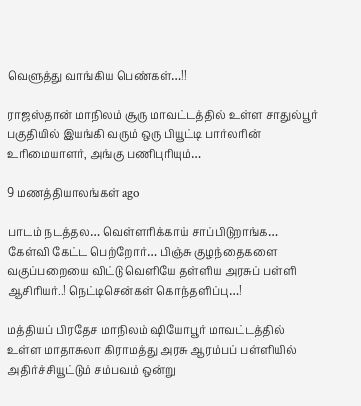வெளுத்து வாங்கிய பெண்கள்…!!

ராஜஸ்தான் மாநிலம் சூரு மாவட்டத்தில் உள்ள சாதுல்பூர் பகுதியில் இயங்கி வரும் ஒரு பியூட்டி பார்லரின் உரிமையாளர், அங்கு பணிபுரியும்…

9 மணத்தியாலங்கள் ago

பாடம் நடத்தல… வெள்ளரிக்காய் சாப்பிடுறாங்க… கேள்வி கேட்ட பெற்றோர்… பிஞ்சு குழந்தைகளை வகுப்பறையை விட்டு வெளியே தள்ளிய அரசுப் பள்ளி ஆசிரியர்..! நெட்டிசென்கள் கொந்தளிப்பு…!

மத்தியப் பிரதேச மாநிலம் ஷியோபூர் மாவட்டத்தில் உள்ள மாதாசுலா கிராமத்து அரசு ஆரம்பப் பள்ளியில் அதிர்ச்சியூட்டும் சம்பவம் ஒன்று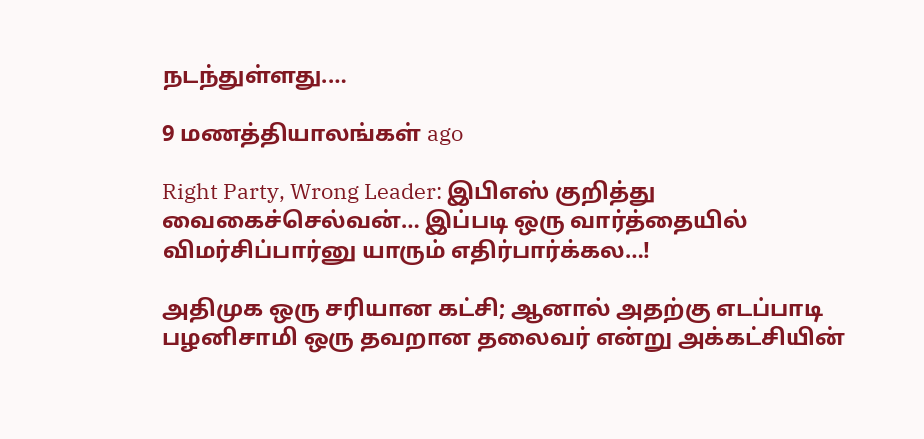நடந்துள்ளது.…

9 மணத்தியாலங்கள் ago

Right Party, Wrong Leader: இபிஎஸ் குறித்து வைகைச்செல்வன்… இப்படி ஒரு வார்த்தையில் விமர்சிப்பார்னு யாரும் எதிர்பார்க்கல…!

அதிமுக ஒரு சரியான கட்சி; ஆனால் அதற்கு எடப்பாடி பழனிசாமி ஒரு தவறான தலைவர் என்று அக்கட்சியின்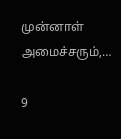முன்னாள் அமைச்சரும்,…

9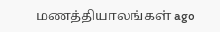மணத்தியாலங்கள் ago